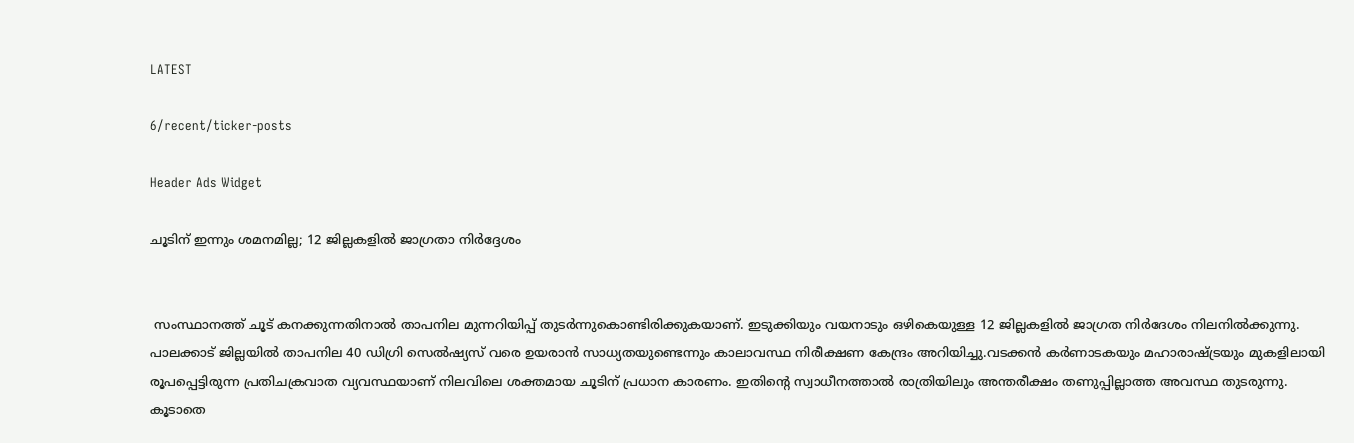LATEST

6/recent/ticker-posts

Header Ads Widget

ചൂടിന് ഇന്നും ശമനമില്ല; 12 ജില്ലകളിൽ ജാഗ്രതാ നിർദ്ദേശം


 സംസ്ഥാനത്ത് ചൂട് കനക്കുന്നതിനാൽ താപനില മുന്നറിയിപ്പ് തുടർന്നുകൊണ്ടിരിക്കുകയാണ്. ഇടുക്കിയും വയനാടും ഒഴികെയുള്ള 12 ജില്ലകളിൽ ജാഗ്രത നിർദേശം നിലനിൽക്കുന്നു. പാലക്കാട് ജില്ലയിൽ താപനില 40 ഡിഗ്രി സെൽഷ്യസ് വരെ ഉയരാൻ സാധ്യതയുണ്ടെന്നും കാലാവസ്ഥ നിരീക്ഷണ കേന്ദ്രം അറിയിച്ചു.വടക്കൻ കർണാടകയും മഹാരാഷ്ട്രയും മുകളിലായി രൂപപ്പെട്ടിരുന്ന പ്രതിചക്രവാത വ്യവസ്ഥയാണ് നിലവിലെ ശക്തമായ ചൂടിന് പ്രധാന കാരണം. ഇതിന്റെ സ്വാധീനത്താൽ രാത്രിയിലും അന്തരീക്ഷം തണുപ്പില്ലാത്ത അവസ്ഥ തുടരുന്നു. കൂടാതെ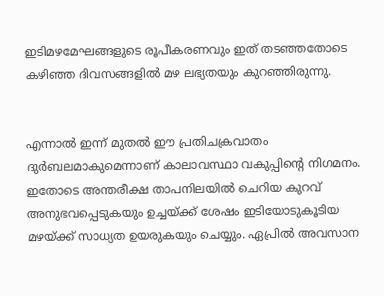ഇടിമഴമേഘങ്ങളുടെ രൂപീകരണവും ഇത് തടഞ്ഞതോടെ കഴിഞ്ഞ ദിവസങ്ങളിൽ മഴ ലഭ്യതയും കുറഞ്ഞിരുന്നു.


എന്നാൽ ഇന്ന് മുതൽ ഈ പ്രതിചക്രവാതം ദുർബലമാകുമെന്നാണ് കാലാവസ്ഥാ വകുപ്പിന്റെ നിഗമനം. ഇതോടെ അന്തരീക്ഷ താപനിലയിൽ ചെറിയ കുറവ് അനുഭവപ്പെടുകയും ഉച്ചയ്ക്ക് ശേഷം ഇടിയോടുകൂടിയ മഴയ്ക്ക് സാധ്യത ഉയരുകയും ചെയ്യും. ഏപ്രിൽ അവസാന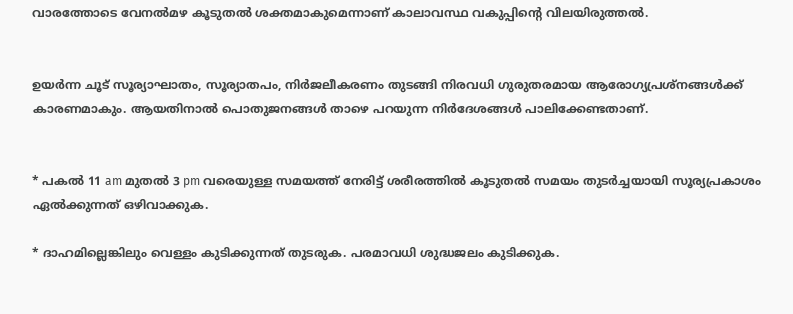വാരത്തോടെ വേനൽമഴ കൂടുതൽ ശക്തമാകുമെന്നാണ് കാലാവസ്ഥ വകുപ്പിന്റെ വിലയിരുത്തൽ.


ഉയർന്ന ചൂട് സൂര്യാഘാതം, സൂര്യാതപം, നിർജലീകരണം തുടങ്ങി നിരവധി ഗുരുതരമായ ആരോഗ്യപ്രശ്നങ്ങൾക്ക് കാരണമാകും. ആയതിനാൽ പൊതുജനങ്ങൾ താഴെ പറയുന്ന നിർദേശങ്ങൾ പാലിക്കേണ്ടതാണ്.


* പകൽ 11 am മുതല്‍ 3 pm വരെയുള്ള സമയത്ത് നേരിട്ട് ശരീരത്തിൽ കൂടുതൽ സമയം തുടർച്ചയായി സൂര്യപ്രകാശം ഏൽക്കുന്നത് ഒഴിവാക്കുക.

* ദാഹമില്ലെങ്കിലും വെള്ളം കുടിക്കുന്നത് തുടരുക. പരമാവധി ശുദ്ധജലം കുടിക്കുക.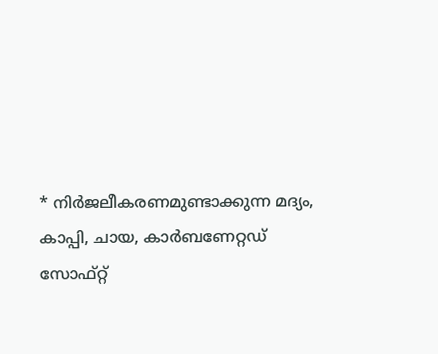* നിർജലീകരണമുണ്ടാക്കുന്ന മദ്യം, കാപ്പി, ചായ, കാർബണേറ്റഡ് സോഫ്റ്റ്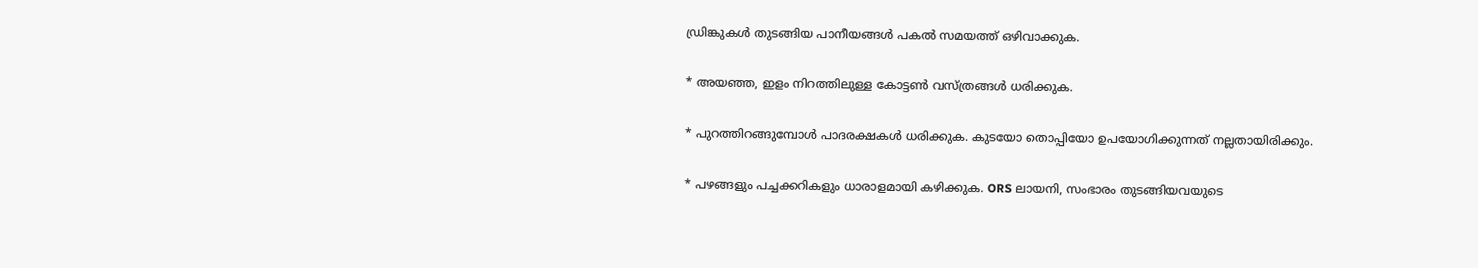ഡ്രിങ്കുകൾ തുടങ്ങിയ പാനീയങ്ങള്‍ പകല്‍ സമയത്ത് ഒഴിവാക്കുക.

* അയഞ്ഞ, ഇളം നിറത്തിലുള്ള കോട്ടൺ വസ്ത്രങ്ങള്‍ ധരിക്കുക.

* പുറത്തിറങ്ങുമ്പോൾ പാദരക്ഷകൾ ധരിക്കുക. കുടയോ തൊപ്പിയോ ഉപയോഗിക്കുന്നത് നല്ലതായിരിക്കും.

* പഴങ്ങളും പച്ചക്കറികളും ധാരാളമായി കഴിക്കുക. ORS ലായനി, സംഭാരം തുടങ്ങിയവയുടെ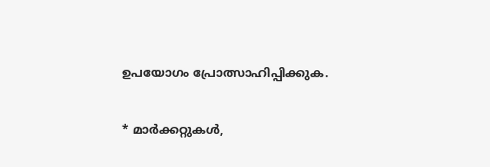ഉപയോഗം പ്രോത്സാഹിപ്പിക്കുക.

* മാർക്കറ്റുകൾ,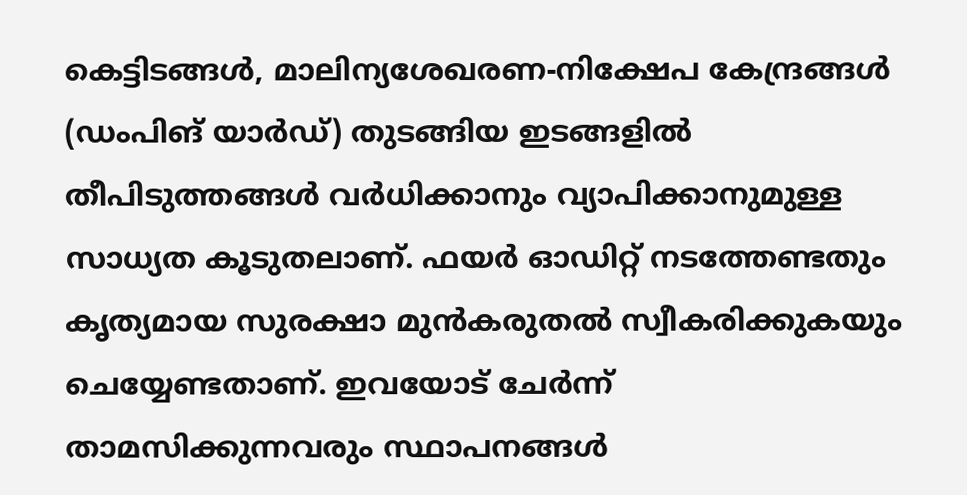കെട്ടിടങ്ങൾ, മാലിന്യശേഖരണ-നിക്ഷേപ കേന്ദ്രങ്ങൾ (ഡംപിങ് യാർഡ്) തുടങ്ങിയ ഇടങ്ങളിൽ തീപിടുത്തങ്ങൾ വർധിക്കാനും വ്യാപിക്കാനുമുള്ള സാധ്യത കൂടുതലാണ്. ഫയർ ഓഡിറ്റ് നടത്തേണ്ടതും കൃത്യമായ സുരക്ഷാ മുൻകരുതൽ സ്വീകരിക്കുകയും ചെയ്യേണ്ടതാണ്. ഇവയോട് ചേർന്ന് താമസിക്കുന്നവരും സ്ഥാപനങ്ങൾ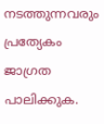നടത്തുന്നവരും പ്രത്യേകം ജാഗ്രത പാലിക്കുക.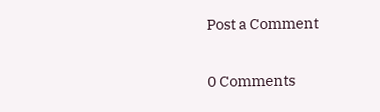Post a Comment

0 Comments